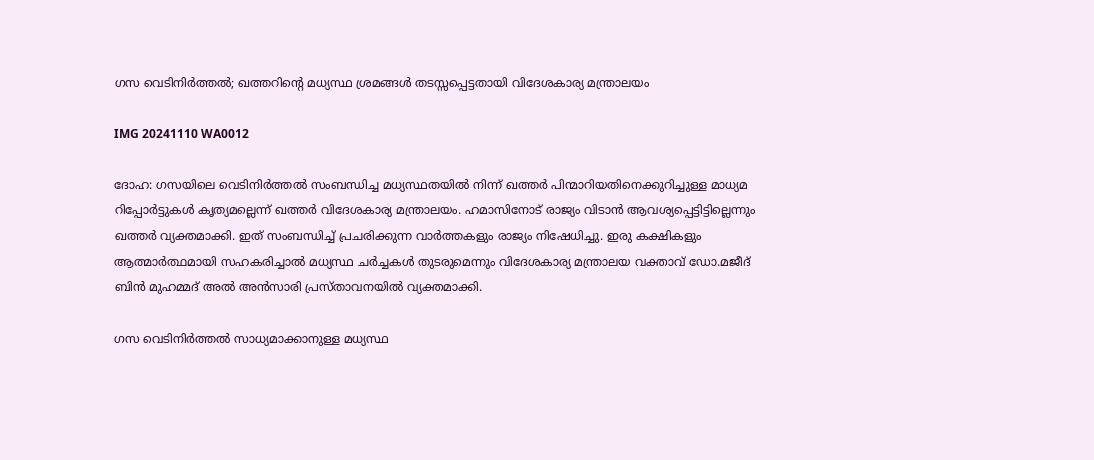ഗസ വെടിനിര്‍ത്തല്‍; ഖത്തറിന്റെ മധ്യസ്ഥ ശ്രമങ്ങള്‍ തടസ്സപ്പെട്ടതായി വിദേശകാര്യ മന്ത്രാലയം

IMG 20241110 WA0012

ദോഹ: ഗസയിലെ വെടിനിര്‍ത്തല്‍ സംബന്ധിച്ച മധ്യസ്ഥതയില്‍ നിന്ന് ഖത്തര്‍ പിന്മാറിയതിനെക്കുറിച്ചുള്ള മാധ്യമ റിപ്പോര്‍ട്ടുകള്‍ കൃത്യമല്ലെന്ന് ഖത്തര്‍ വിദേശകാര്യ മന്ത്രാലയം. ഹമാസിനോട് രാജ്യം വിടാന്‍ ആവശ്യപ്പെട്ടിട്ടില്ലെന്നും ഖത്തര്‍ വ്യക്തമാക്കി. ഇത് സംബന്ധിച്ച് പ്രചരിക്കുന്ന വാര്‍ത്തകളും രാജ്യം നിഷേധിച്ചു. ഇരു കക്ഷികളും ആത്മാര്‍ത്ഥമായി സഹകരിച്ചാല്‍ മധ്യസ്ഥ ചര്‍ച്ചകള്‍ തുടരുമെന്നും വിദേശകാര്യ മന്ത്രാലയ വക്താവ് ഡോ.മജീദ് ബിന്‍ മുഹമ്മദ് അല്‍ അന്‍സാരി പ്രസ്താവനയില്‍ വ്യക്തമാക്കി.

ഗസ വെടിനിര്‍ത്തല്‍ സാധ്യമാക്കാനുള്ള മധ്യസ്ഥ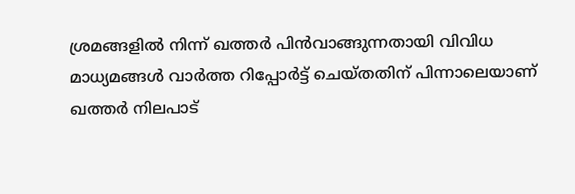ശ്രമങ്ങളില്‍ നിന്ന് ഖത്തര്‍ പിന്‍വാങ്ങുന്നതായി വിവിധ മാധ്യമങ്ങള്‍ വാര്‍ത്ത റിപ്പോര്‍ട്ട് ചെയ്തതിന് പിന്നാലെയാണ് ഖത്തര്‍ നിലപാട്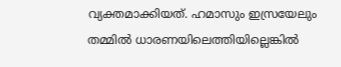വ്യക്തമാക്കിയത്. ഹമാസും ഇസ്രയേലും തമ്മില്‍ ധാരണയിലെത്തിയില്ലെങ്കില്‍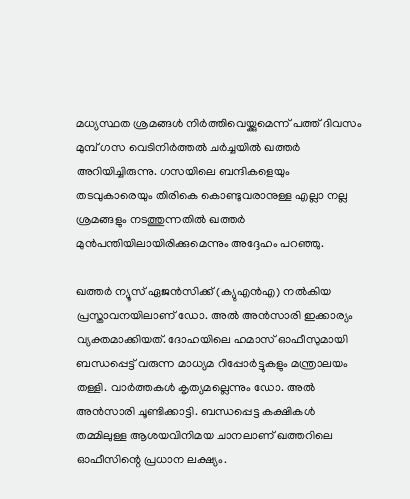മധ്യസ്ഥത ശ്രമങ്ങള്‍ നിര്‍ത്തിവെയ്ക്കുമെന്ന് പത്ത് ദിവസം മുമ്പ് ഗസ വെടിനിര്‍ത്തല്‍ ചര്‍ച്ചയില്‍ ഖത്തര്‍ അറിയിച്ചിരുന്നു. ഗസയിലെ ബന്ദികളെയും തടവുകാരെയും തിരികെ കൊണ്ടുവരാനുള്ള എല്ലാ നല്ല ശ്രമങ്ങളും നടത്തുന്നതില്‍ ഖത്തര്‍ മുന്‍പന്തിയിലായിരിക്കുമെന്നും അദ്ദേഹം പറഞ്ഞു.

ഖത്തര്‍ ന്യൂസ് ഏജന്‍സിക്ക് (ക്യുഎന്‍എ) നല്‍കിയ പ്രസ്താവനയിലാണ് ഡോ. അല്‍ അന്‍സാരി ഇക്കാര്യം വ്യക്തമാക്കിയത്. ദോഹയിലെ ഹമാസ് ഓഫീസുമായി ബന്ധപ്പെട്ട് വരുന്ന മാധ്യമ റിപ്പോര്‍ട്ടുകളും മന്ത്രാലയം തള്ളി. വാര്‍ത്തകള്‍ കൃത്യമല്ലെന്നും ഡോ. അല്‍ അന്‍സാരി ചൂണ്ടിക്കാട്ടി. ബന്ധപ്പെട്ട കക്ഷികള്‍ തമ്മിലുള്ള ആശയവിനിമയ ചാനലാണ് ഖത്തറിലെ ഓഫീസിന്റെ പ്രധാന ലക്ഷ്യം.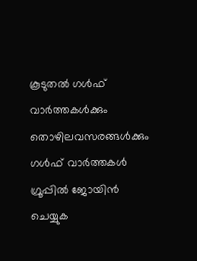കൂടുതൽ ഗൾഫ് വാർത്തകൾക്കും  തൊഴിലവസരങ്ങൾക്കും ഗൾഫ് വാർത്തകൾ ഗ്രൂപ്പിൽ ജോയിൻ ചെയ്യുക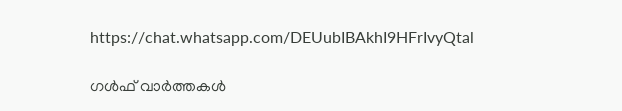https://chat.whatsapp.com/DEUubIBAkhI9HFrIvyQtal

ഗൾഫ് വാർത്തകൾ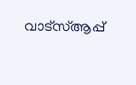വാട്സ്ആപ്പ്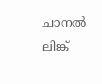ചാനൽ ലിങ്ക്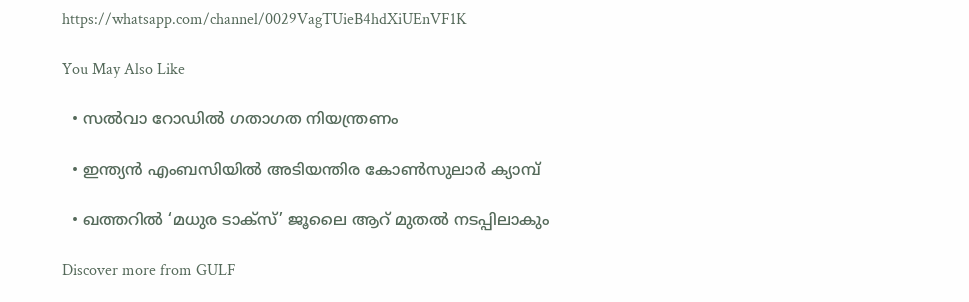https://whatsapp.com/channel/0029VagTUieB4hdXiUEnVF1K

You May Also Like

  • സൽവാ റോഡിൽ ഗതാഗത നിയന്ത്രണം

  • ഇന്ത്യന്‍ എംബസിയിൽ അടിയന്തിര കോണ്‍സുലാര്‍ ക്യാമ്പ്

  • ഖത്തറില്‍ ‘മധുര ടാക്‌സ്’ ജൂലൈ ആറ് മുതല്‍ നടപ്പിലാകും

Discover more from GULF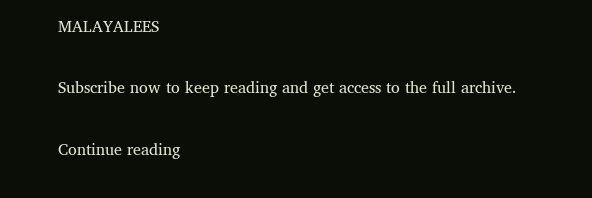MALAYALEES

Subscribe now to keep reading and get access to the full archive.

Continue reading